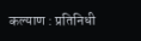कल्याण : प्रतिनिधी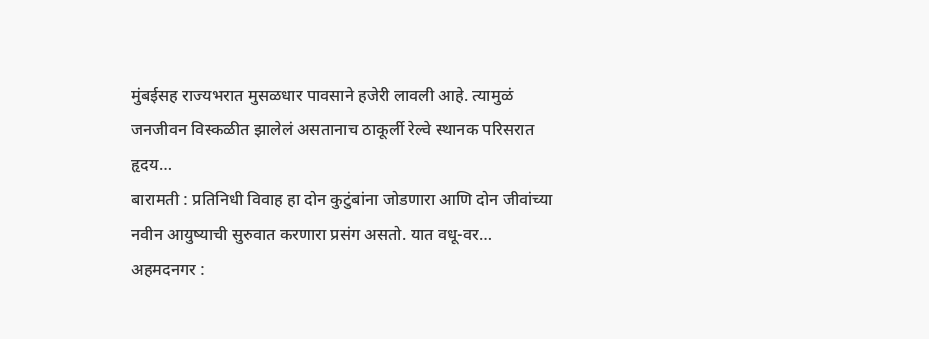मुंबईसह राज्यभरात मुसळधार पावसाने हजेरी लावली आहे. त्यामुळं जनजीवन विस्कळीत झालेलं असतानाच ठाकूर्ली रेल्वे स्थानक परिसरात हृदय…
बारामती : प्रतिनिधी विवाह हा दोन कुटुंबांना जोडणारा आणि दोन जीवांच्या नवीन आयुष्याची सुरुवात करणारा प्रसंग असतो. यात वधू-वर…
अहमदनगर :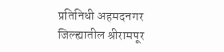प्रतिनिधी अहमदनगर जिल्ह्यातील श्रीरामपूर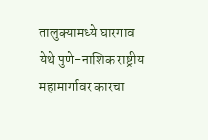तालुक्यामध्ये घारगाव येथे पुणे-नाशिक राष्ट्रीय महामार्गावर कारचा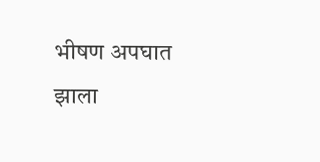भीषण अपघात झाला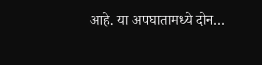आहे. या अपघातामध्ये दोन…